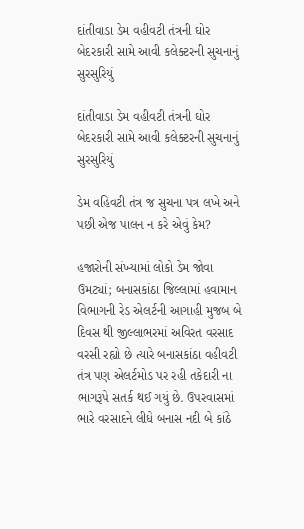દાંતીવાડા ડેમ વહીવટી તંત્રની ઘોર બેદરકારી સામે આવી કલેક્ટરની સુચનાનું સુરસુરિયું

દાંતીવાડા ડેમ વહીવટી તંત્રની ઘોર બેદરકારી સામે આવી કલેક્ટરની સુચનાનું સુરસુરિયું

ડેમ વહિવટી તંત્ર જ સુચના પત્ર લખે અને પછી એજ પાલન ન કરે એવું કેમ?

હજારોની સંખ્યામાં લોકો ડેમ જોવા ઉમટ્યાં; બનાસકાંઠા જિલ્લામાં હવામાન વિભાગની રેડ એલર્ટની આગાહી મુજબ બે દિવસ થી જીલ્લાભરમાં અવિરત વરસાદ વરસી રહ્યો છે ત્યારે બનાસકાંઠા વહીવટી તંત્ર પણ એલર્ટમોડ પર રહી તકેદારી ના ભાગરૂપે સતર્ક થઈ ગયું છે. ઉપરવાસમાં ભારે વરસાદને લીધે બનાસ નદી બે કાંઠે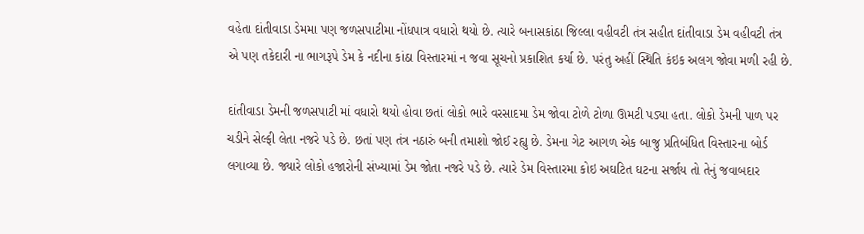વહેતા દાંતીવાડા ડેમમા પણ જળસપાટીમા નોંધપાત્ર વધારો થયો છે. ત્યારે બનાસકાંઠા જિલ્લા વહીવટી તંત્ર સહીત દાંતીવાડા ડેમ વહીવટી તંત્ર એ પણ તકેદારી ના ભાગરૂપે ડેમ કે નદીના કાંઠા વિસ્તારમાં ન જવા સૂચનો પ્રકાશિત કર્યા છે. પરંતુ અહીં સ્થિતિ કંઇક અલગ જોવા મળી રહી છે.

દાંતીવાડા ડેમની જળસપાટી માં વધારો થયો હોવા છતાં લોકો ભારે વરસાદમા ડેમ જોવા ટોળે ટોળા ઊમટી પડ્યા હતા. લોકો ડેમની પાળ પર ચડીને સેલ્ફી લેતા નજરે પડે છે. છતાં પણ તંત્ર નઠારું બની તમાશો જોઈ રહ્યુ છે. ડેમના ગેટ આગળ એક બાજુ પ્રતિબંધિત વિસ્તારના બોર્ડ લગાવ્યા છે. જ્યારે લોકો હજારોની સંખ્યામાં ડેમ જોતા નજરે પડે છે. ત્યારે ડેમ વિસ્તારમા કોઇ અઘટિત ઘટના સર્જાય તો તેનું જવાબદાર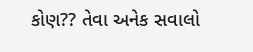કોણ?? તેવા અનેક સવાલો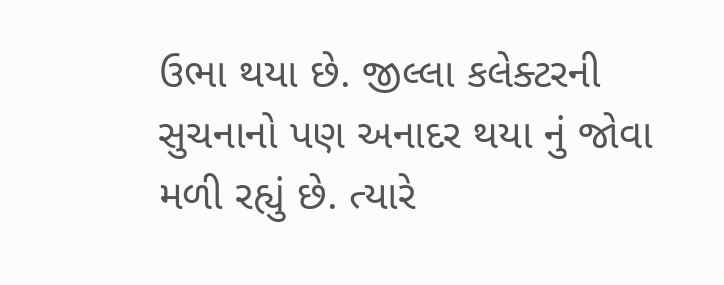ઉભા થયા છે. જીલ્લા કલેક્ટરની સુચનાનો પણ અનાદર થયા નું જોવા મળી રહ્યું છે. ત્યારે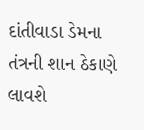દાંતીવાડા ડેમના તંત્રની શાન ઠેકાણે લાવશે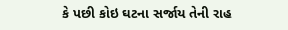કે પછી કોઇ ઘટના સર્જાય તેની રાહ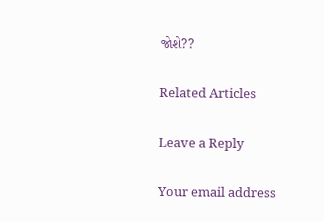જોશે??

Related Articles

Leave a Reply

Your email address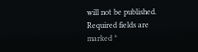will not be published. Required fields are marked *